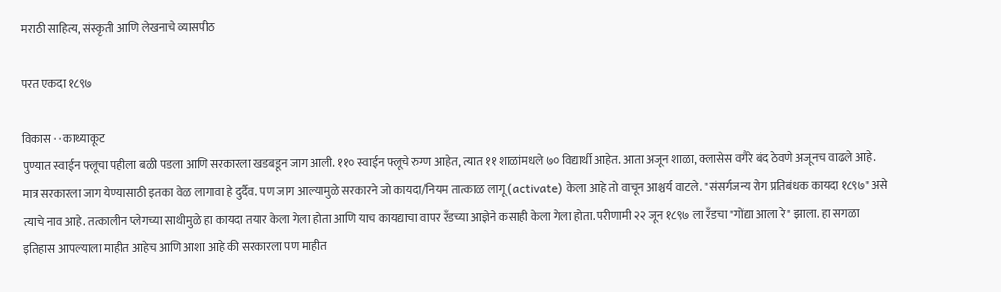मराठी साहित्य, संस्कृती आणि लेखनाचे व्यासपीठ

परत एकदा १८९७

विकास · · काथ्याकूट
पुण्यात स्वाईन फ्लूचा पहीला बळी पडला आणि सरकारला खडबडून जाग आली. ११० स्वाईन फ्लूचे रुग्ण आहेत, त्यात ११ शाळांमधले ७० विद्यार्थी आहेत. आता अजून शाळा, क्लासेस वगैरे बंद ठेवणे अजूनच वाढले आहे. मात्र सरकारला जाग येण्यासाठी इतका वेळ लागावा हे दुर्दैव. पण जाग आल्यामुळे सरकारने जो कायदा/नियम तात्काळ लागू (activate) केला आहे तो वाचून आश्चर्य वाटले. "संसर्गजन्य रोग प्रतिबंधक कायदा १८९७" असे त्याचे नाव आहे. तत्कालीन प्लेगच्या साथीमुळे हा कायदा तयार केला गेला होता आणि याच कायद्याचा वापर रँडच्या आज्ञेने कसाही केला गेला होता. परीणामी २२ जून १८९७ ला रँडचा "गोंद्या आला रे" झाला. हा सगळा इतिहास आपल्याला माहीत आहेच आणि आशा आहे की सरकारला पण माहीत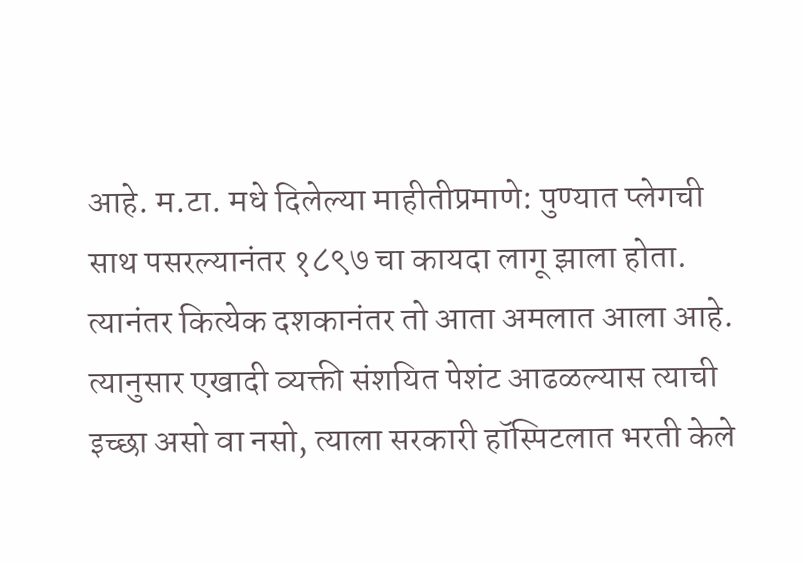आहे. म.टा. मधे दिलेल्या माहीतीप्रमाणे: पुण्यात प्लेगची साथ पसरल्यानंतर १८९७ चा कायदा लागू झाला होता. त्यानंतर कित्येक दशकानंतर तो आता अमलात आला आहे. त्यानुसार एखादी व्यक्ती संशयित पेशंट आढळल्यास त्याची इच्छा असो वा नसो, त्याला सरकारी हॉस्पिटलात भरती केले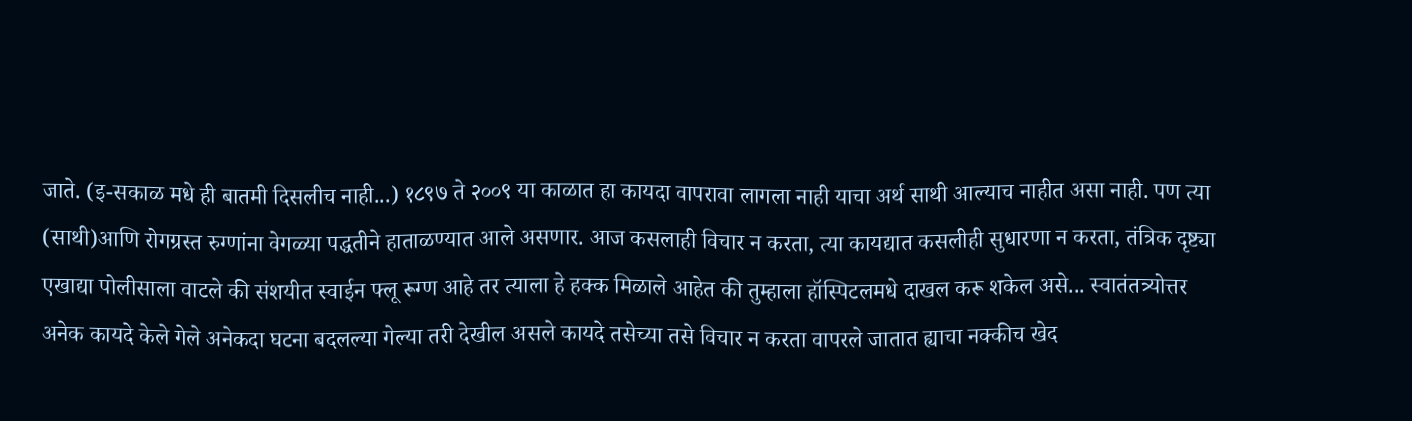जाते. (इ-सकाळ मधे ही बातमी दिसलीच नाही...) १८९७ ते २००९ या काळात हा कायदा वापरावा लागला नाही याचा अर्थ साथी आल्याच नाहीत असा नाही. पण त्या (साथी)आणि रोगग्रस्त रुग्णांना वेगळ्या पद्धतीने हाताळण्यात आले असणार. आज कसलाही विचार न करता, त्या कायद्यात कसलीही सुधारणा न करता, तंत्रिक दृष्ट्या एखाद्या पोलीसाला वाटले की संशयीत स्वाईन फ्लू रूग्ण आहे तर त्याला हे हक्क मिळाले आहेत की तुम्हाला हॉस्पिटलमधे दाखल करू शकेल असे... स्वातंतत्र्योत्तर अनेक कायदे केले गेले अनेकदा घटना बदलल्या गेल्या तरी देखील असले कायदे तसेच्या तसे विचार न करता वापरले जातात ह्याचा नक्कीच खेद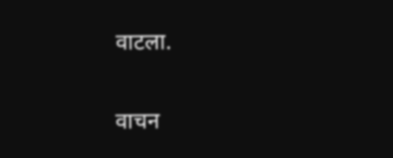वाटला.

वाचन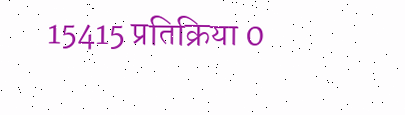15415 प्रतिक्रिया 0